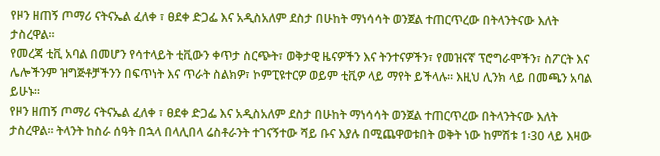የዞን ዘጠኝ ጦማሪ ናትናኤል ፈለቀ ፣ ፀደቀ ድጋፌ እና አዲስአለም ደስታ በሁከት ማነሳሳት ወንጀል ተጠርጥረው በትላንትናው እለት ታስረዋል፡፡
የመረጃ ቲቪ አባል በመሆን የሳተላይት ቲቪውን ቀጥታ ስርጭት፣ ወቅታዊ ዜናዎችን እና ትንተናዎችን፣ የመዝናኛ ፕሮግራሞችን፣ ስፖርት እና ሌሎችንም ዝግጅቶቻችንን በፍጥነት እና ጥራት ስልክዎ፣ ኮምፒዩተርዎ ወይም ቲቪዎ ላይ ማየት ይችላሉ። እዚህ ሊንክ ላይ በመጫን አባል ይሁኑ።
የዞን ዘጠኝ ጦማሪ ናትናኤል ፈለቀ ፣ ፀደቀ ድጋፌ እና አዲስአለም ደስታ በሁከት ማነሳሳት ወንጀል ተጠርጥረው በትላንትናው እለት ታስረዋል፡፡ ትላንት ከስራ ሰዓት በኋላ በላሊበላ ሬስቶራንት ተገናኝተው ሻይ ቡና እያሉ በሚጨዋወቱበት ወቅት ነው ከምሽቱ 1፡30 ላይ እዛው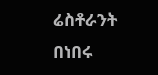ሬስቶራንት በነበሩ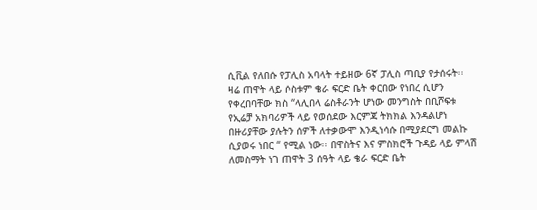ሲቪል የለበሱ የፓሊስ አባላት ተይዘው 6ኛ ፓሊስ ጣቢያ የታሰሩት፡፡
ዛሬ ጠዋት ላይ ሶስቱም ቄራ ፍርድ ቤት ቀርበው የነበረ ሲሆን የቀረበባቸው ክስ “ላሊበላ ሬስቶራንት ሆነው መንግስት በቢሾፍቱ የኢሬቻ አክባሪዎች ላይ የወሰደው እርምጃ ትክክል እንዳልሆነ በዙሪያቸው ያሉትን ሰዎች ለተቃውሞ እንዲነሳሱ በሚያደርግ መልኩ ሲያወሩ ነበር “ የሚል ነው፡፡ በዋስትና እና ምስክሮች ጉዳይ ላይ ምላሽ ለመስማት ነገ ጠዋት 3 ሰዓት ላይ ቄራ ፍርድ ቤት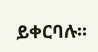ይቀርባሉ፡፡